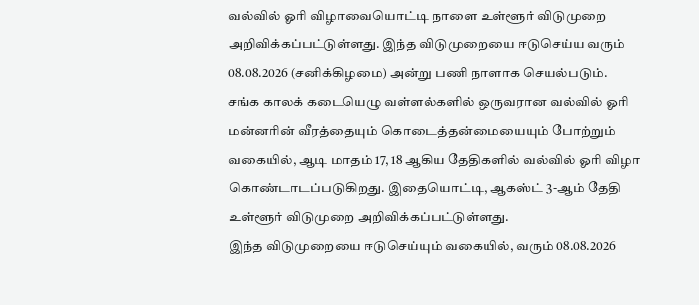வல்வில் ஓரி விழாவையொட்டி நாளை உள்ளூர் விடுமுறை அறிவிக்கப்பட்டுள்ளது. இந்த விடுமுறையை ஈடுசெய்ய வரும் 08.08.2026 (சனிக்கிழமை) அன்று பணி நாளாக செயல்படும்.
சங்க காலக் கடையெழு வள்ளல்களில் ஒருவரான வல்வில் ஓரி மன்னரின் வீரத்தையும் கொடைத்தன்மையையும் போற்றும் வகையில், ஆடி மாதம் 17, 18 ஆகிய தேதிகளில் வல்வில் ஓரி விழா கொண்டாடப்படுகிறது. இதையொட்டி, ஆகஸ்ட் 3-ஆம் தேதி உள்ளூர் விடுமுறை அறிவிக்கப்பட்டுள்ளது.
இந்த விடுமுறையை ஈடுசெய்யும் வகையில், வரும் 08.08.2026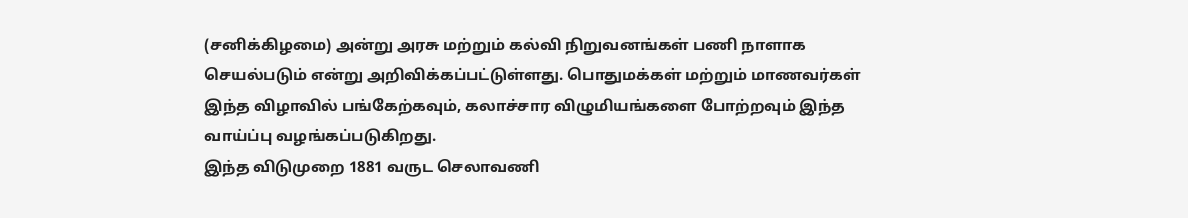(சனிக்கிழமை) அன்று அரசு மற்றும் கல்வி நிறுவனங்கள் பணி நாளாக செயல்படும் என்று அறிவிக்கப்பட்டுள்ளது. பொதுமக்கள் மற்றும் மாணவர்கள் இந்த விழாவில் பங்கேற்கவும், கலாச்சார விழுமியங்களை போற்றவும் இந்த வாய்ப்பு வழங்கப்படுகிறது.
இந்த விடுமுறை 1881 வருட செலாவணி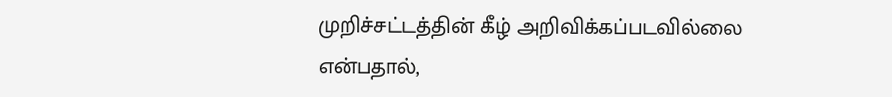முறிச்சட்டத்தின் கீழ் அறிவிக்கப்படவில்லை என்பதால்,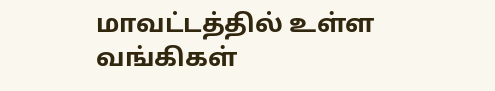மாவட்டத்தில் உள்ள வங்கிகள்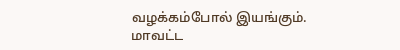வழக்கம்போல் இயங்கும். மாவட்ட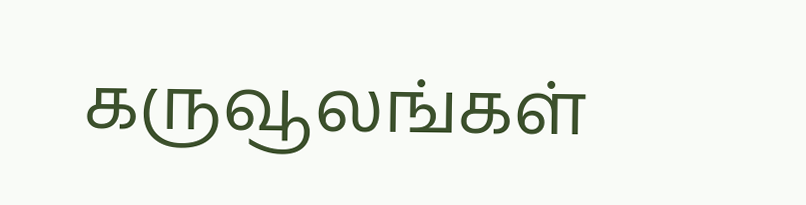கருவூலங்கள்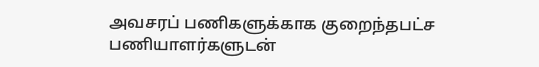அவசரப் பணிகளுக்காக குறைந்தபட்ச பணியாளர்களுடன்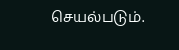செயல்படும்.